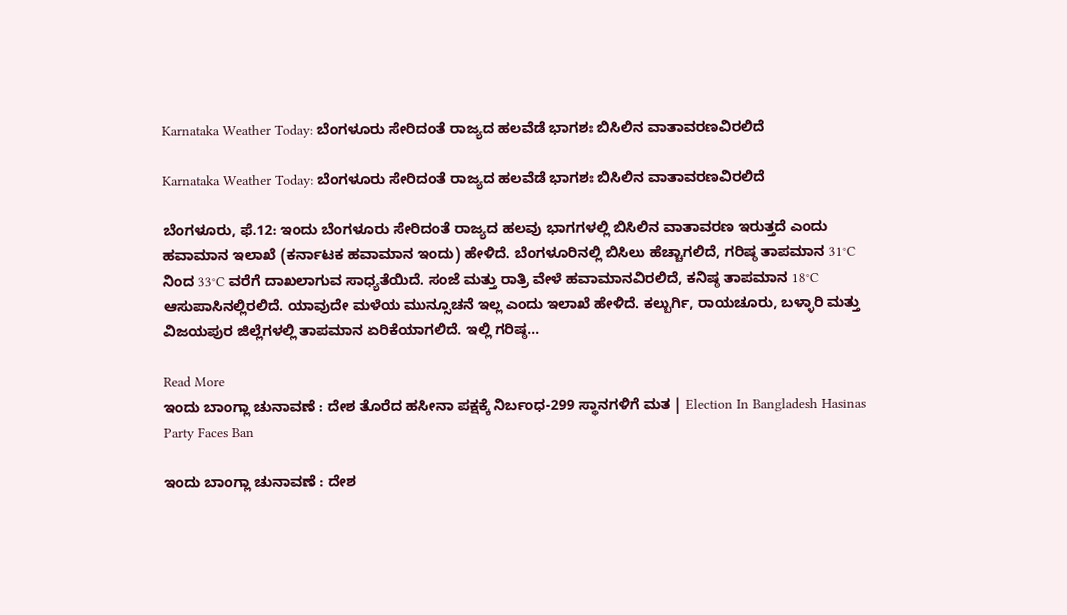Karnataka Weather Today: ಬೆಂಗಳೂರು ಸೇರಿದಂತೆ ರಾಜ್ಯದ ಹಲವೆಡೆ ಭಾಗಶಃ ಬಿಸಿಲಿನ ವಾತಾವರಣವಿರಲಿದೆ

Karnataka Weather Today: ಬೆಂಗಳೂರು ಸೇರಿದಂತೆ ರಾಜ್ಯದ ಹಲವೆಡೆ ಭಾಗಶಃ ಬಿಸಿಲಿನ ವಾತಾವರಣವಿರಲಿದೆ

ಬೆಂಗಳೂರು, ಫೆ.12: ಇಂದು ಬೆಂಗಳೂರು ಸೇರಿದಂತೆ ರಾಜ್ಯದ ಹಲವು ಭಾಗಗಳಲ್ಲಿ ಬಿಸಿಲಿನ ವಾತಾವರಣ ಇರುತ್ತದೆ ಎಂದು ಹವಾಮಾನ ಇಲಾಖೆ (ಕರ್ನಾಟಕ ಹವಾಮಾನ ಇಂದು) ಹೇಳಿದೆ. ಬೆಂಗಳೂರಿನಲ್ಲಿ ಬಿಸಿಲು ಹೆಚ್ಚಾಗಲಿದೆ, ಗರಿಷ್ಠ ತಾಪಮಾನ 31°C ನಿಂದ 33°C ವರೆಗೆ ದಾಖಲಾಗುವ ಸಾಧ್ಯತೆಯಿದೆ. ಸಂಜೆ ಮತ್ತು ರಾತ್ರಿ ವೇಳೆ ಹವಾಮಾನವಿರಲಿದೆ, ಕನಿಷ್ಠ ತಾಪಮಾನ 18°C ಆಸುಪಾಸಿನಲ್ಲಿರಲಿದೆ. ಯಾವುದೇ ಮಳೆಯ ಮುನ್ಸೂಚನೆ ಇಲ್ಲ ಎಂದು ಇಲಾಖೆ ಹೇಳಿದೆ. ಕಲ್ಬುರ್ಗಿ, ರಾಯಚೂರು, ಬಳ್ಳಾರಿ ಮತ್ತು ವಿಜಯಪುರ ಜಿಲ್ಲೆಗಳಲ್ಲಿ ತಾಪಮಾನ ಏರಿಕೆಯಾಗಲಿದೆ. ಇಲ್ಲಿ ಗರಿಷ್ಠ…

Read More
ಇಂದು ಬಾಂಗ್ಲಾ ಚುನಾವಣೆ : ದೇಶ ತೊರೆದ ಹಸೀನಾ ಪಕ್ಷಕ್ಕೆ ನಿರ್ಬಂಧ-299 ಸ್ಥಾನಗಳಿಗೆ ಮತ | Election In Bangladesh Hasinas Party Faces Ban

ಇಂದು ಬಾಂಗ್ಲಾ ಚುನಾವಣೆ : ದೇಶ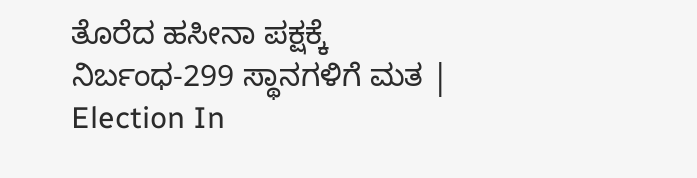ತೊರೆದ ಹಸೀನಾ ಪಕ್ಷಕ್ಕೆ ನಿರ್ಬಂಧ-299 ಸ್ಥಾನಗಳಿಗೆ ಮತ | Election In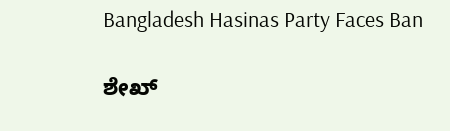Bangladesh Hasinas Party Faces Ban

ಶೇಖ್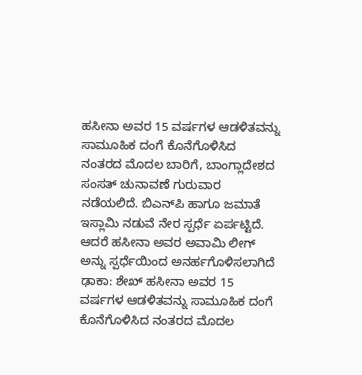ಹಸೀನಾ ಅವರ 15 ವರ್ಷಗಳ ಆಡಳಿತವನ್ನು ಸಾಮೂಹಿಕ ದಂಗೆ ಕೊನೆಗೊಳಿಸಿದ ನಂತರದ ಮೊದಲ ಬಾರಿಗೆ, ಬಾಂಗ್ಲಾದೇಶದ ಸಂಸತ್‌ ಚುನಾವಣೆ ಗುರುವಾರ ನಡೆಯಲಿದೆ. ಬಿಎನ್‌ಪಿ ಹಾಗೂ ಜಮಾತೆ ಇಸ್ಲಾಮಿ ನಡುವೆ ನೇರ ಸ್ಪರ್ಧೆ ಏರ್ಪಟ್ಟಿದೆ. ಆದರೆ ಹಸೀನಾ ಅವರ ಅವಾಮಿ ಲೀಗ್‌ ಅನ್ನು ಸ್ಪರ್ಧೆಯಿಂದ ಅನರ್ಹಗೊಳಿಸಲಾಗಿದೆ ಢಾಕಾ: ಶೇಖ್ ಹಸೀನಾ ಅವರ 15 ವರ್ಷಗಳ ಆಡಳಿತವನ್ನು ಸಾಮೂಹಿಕ ದಂಗೆ ಕೊನೆಗೊಳಿಸಿದ ನಂತರದ ಮೊದಲ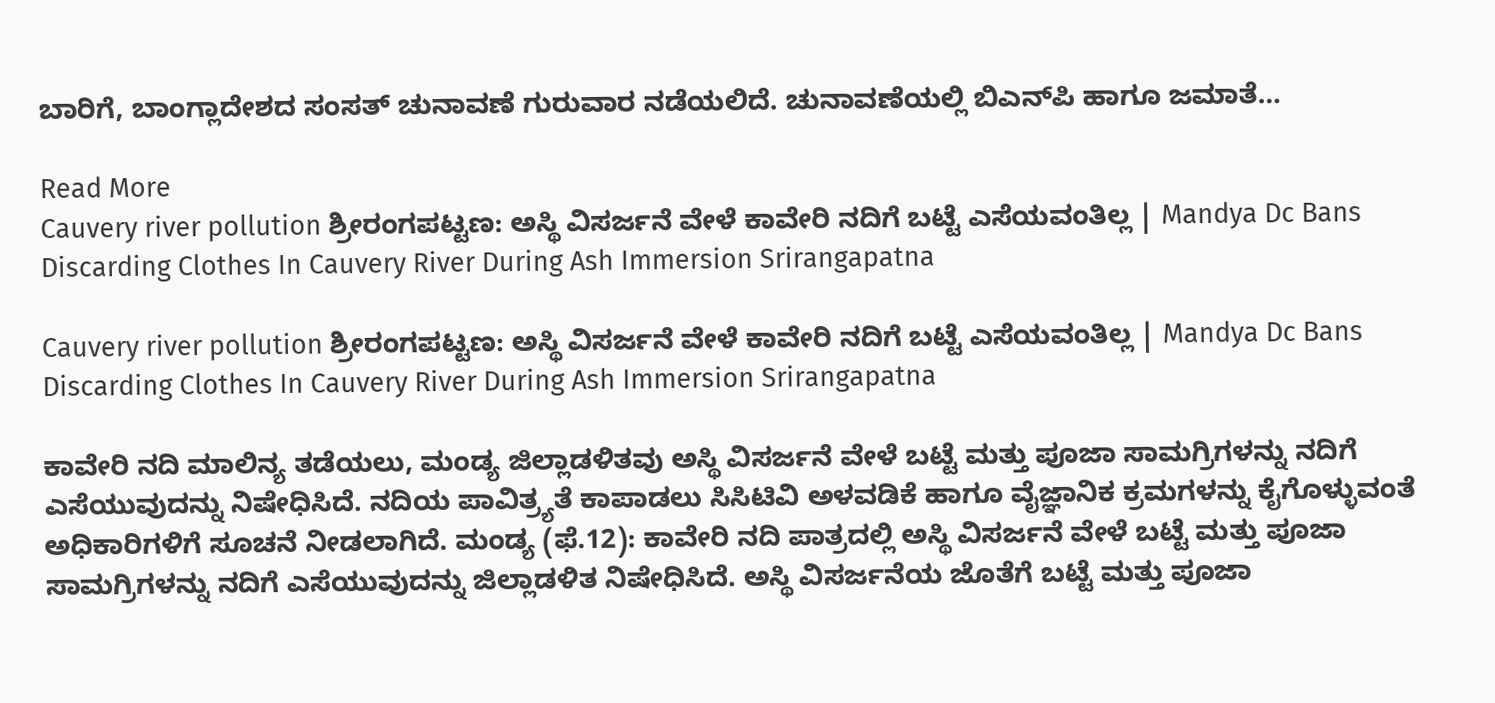ಬಾರಿಗೆ, ಬಾಂಗ್ಲಾದೇಶದ ಸಂಸತ್‌ ಚುನಾವಣೆ ಗುರುವಾರ ನಡೆಯಲಿದೆ. ಚುನಾವಣೆಯಲ್ಲಿ ಬಿಎನ್‌ಪಿ ಹಾಗೂ ಜಮಾತೆ…

Read More
Cauvery river pollution ಶ್ರೀರಂಗಪಟ್ಟಣ: ಅಸ್ಥಿ ವಿಸರ್ಜನೆ ವೇಳೆ ಕಾವೇರಿ ನದಿಗೆ ಬಟ್ಟೆ ಎಸೆಯವಂತಿಲ್ಲ | Mandya Dc Bans Discarding Clothes In Cauvery River During Ash Immersion Srirangapatna

Cauvery river pollution ಶ್ರೀರಂಗಪಟ್ಟಣ: ಅಸ್ಥಿ ವಿಸರ್ಜನೆ ವೇಳೆ ಕಾವೇರಿ ನದಿಗೆ ಬಟ್ಟೆ ಎಸೆಯವಂತಿಲ್ಲ | Mandya Dc Bans Discarding Clothes In Cauvery River During Ash Immersion Srirangapatna

ಕಾವೇರಿ ನದಿ ಮಾಲಿನ್ಯ ತಡೆಯಲು, ಮಂಡ್ಯ ಜಿಲ್ಲಾಡಳಿತವು ಅಸ್ಥಿ ವಿಸರ್ಜನೆ ವೇಳೆ ಬಟ್ಟೆ ಮತ್ತು ಪೂಜಾ ಸಾಮಗ್ರಿಗಳನ್ನು ನದಿಗೆ ಎಸೆಯುವುದನ್ನು ನಿಷೇಧಿಸಿದೆ. ನದಿಯ ಪಾವಿತ್ರ್ಯತೆ ಕಾಪಾಡಲು ಸಿಸಿಟಿವಿ ಅಳವಡಿಕೆ ಹಾಗೂ ವೈಜ್ಞಾನಿಕ ಕ್ರಮಗಳನ್ನು ಕೈಗೊಳ್ಳುವಂತೆ ಅಧಿಕಾರಿಗಳಿಗೆ ಸೂಚನೆ ನೀಡಲಾಗಿದೆ. ಮಂಡ್ಯ (ಫೆ.12): ಕಾವೇರಿ ನದಿ ಪಾತ್ರದಲ್ಲಿ ಅಸ್ಥಿ ವಿಸರ್ಜನೆ ವೇಳೆ ಬಟ್ಟೆ ಮತ್ತು ಪೂಜಾ ಸಾಮಗ್ರಿಗಳನ್ನು ನದಿಗೆ ಎಸೆಯುವುದನ್ನು ಜಿಲ್ಲಾಡಳಿತ ನಿಷೇಧಿಸಿದೆ. ಅಸ್ಥಿ ವಿಸರ್ಜನೆಯ ಜೊತೆಗೆ ಬಟ್ಟೆ ಮತ್ತು ಪೂಜಾ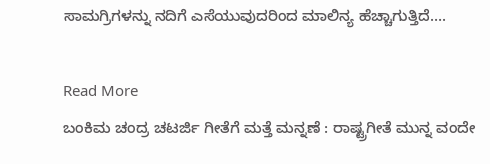ಸಾಮಗ್ರಿಗಳನ್ನು ನದಿಗೆ ಎಸೆಯುವುದರಿಂದ ಮಾಲಿನ್ಯ ಹೆಚ್ಚಾಗುತ್ತಿದೆ….

Read More
ಬಂಕಿಮ ಚಂದ್ರ ಚಟರ್ಜಿ ಗೀತೆಗೆ ಮತ್ತೆ ಮನ್ನಣೆ : ರಾಷ್ಟ್ರಗೀತೆ ಮುನ್ನ ವಂದೇ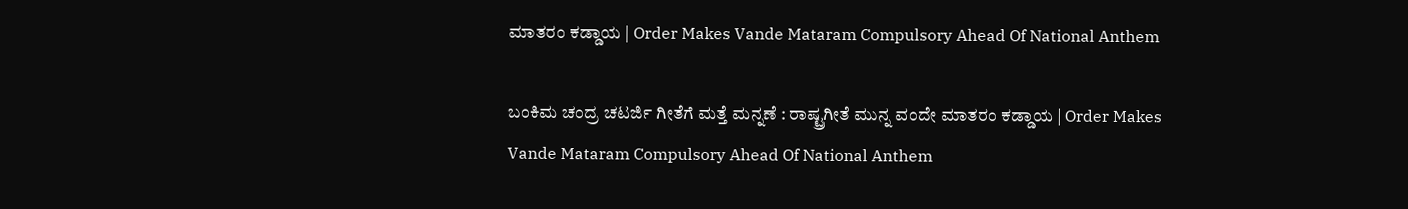ಮಾತರಂ ಕಡ್ಡಾಯ | Order Makes Vande Mataram Compulsory Ahead Of National Anthem

ಬಂಕಿಮ ಚಂದ್ರ ಚಟರ್ಜಿ ಗೀತೆಗೆ ಮತ್ತೆ ಮನ್ನಣೆ : ರಾಷ್ಟ್ರಗೀತೆ ಮುನ್ನ ವಂದೇ ಮಾತರಂ ಕಡ್ಡಾಯ | Order Makes Vande Mataram Compulsory Ahead Of National Anthem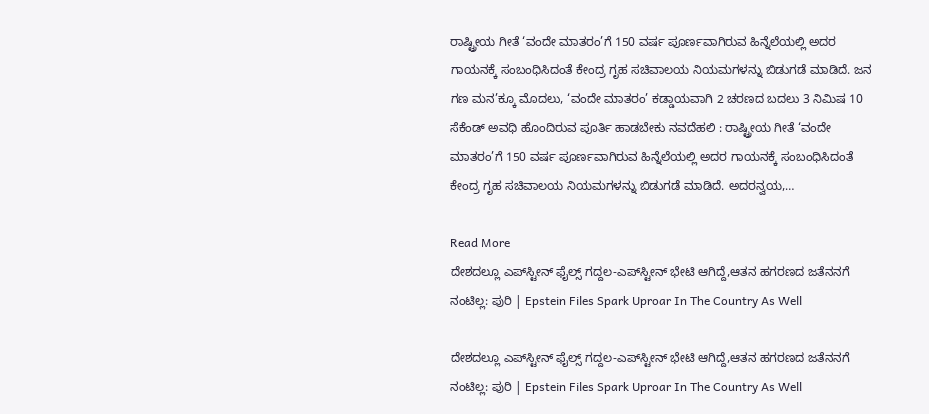ರಾಷ್ಟ್ರೀಯ ಗೀತೆ ‘ವಂದೇ ಮಾತರಂ’ಗೆ 150 ವರ್ಷ ಪೂರ್ಣವಾಗಿರುವ ಹಿನ್ನೆಲೆಯಲ್ಲಿ ಅದರ ಗಾಯನಕ್ಕೆ ಸಂಬಂಧಿಸಿದಂತೆ ಕೇಂದ್ರ ಗೃಹ ಸಚಿವಾಲಯ ನಿಯಮಗಳನ್ನು ಬಿಡುಗಡೆ ಮಾಡಿದೆ. ಜನ ಗಣ ಮನ’ಕ್ಕೂ ಮೊದಲು, ‘ವಂದೇ ಮಾತರಂ’ ಕಡ್ಡಾಯವಾಗಿ 2 ಚರಣದ ಬದಲು 3 ನಿಮಿಷ 10 ಸೆಕೆಂಡ್‌ ಅವಧಿ ಹೊಂದಿರುವ ಪೂರ್ತಿ ಹಾಡಬೇಕು ನವದೆಹಲಿ : ರಾಷ್ಟ್ರೀಯ ಗೀತೆ ‘ವಂದೇ ಮಾತರಂ’ಗೆ 150 ವರ್ಷ ಪೂರ್ಣವಾಗಿರುವ ಹಿನ್ನೆಲೆಯಲ್ಲಿ ಅದರ ಗಾಯನಕ್ಕೆ ಸಂಬಂಧಿಸಿದಂತೆ ಕೇಂದ್ರ ಗೃಹ ಸಚಿವಾಲಯ ನಿಯಮಗಳನ್ನು ಬಿಡುಗಡೆ ಮಾಡಿದೆ. ಅದರನ್ವಯ,…

Read More
ದೇಶದಲ್ಲೂ ಎಪ್‌ಸ್ಟೀನ್‌ ಫೈಲ್ಸ್‌ ಗದ್ದಲ-ಎಪ್‌ಸ್ಟೀನ್‌ ಭೇಟಿ ಆಗಿದ್ದೆ,ಆತನ ಹಗರಣದ ಜತೆನನಗೆ ನಂಟಿಲ್ಲ: ಪುರಿ | Epstein Files Spark Uproar In The Country As Well

ದೇಶದಲ್ಲೂ ಎಪ್‌ಸ್ಟೀನ್‌ ಫೈಲ್ಸ್‌ ಗದ್ದಲ-ಎಪ್‌ಸ್ಟೀನ್‌ ಭೇಟಿ ಆಗಿದ್ದೆ,ಆತನ ಹಗರಣದ ಜತೆನನಗೆ ನಂಟಿಲ್ಲ: ಪುರಿ | Epstein Files Spark Uproar In The Country As Well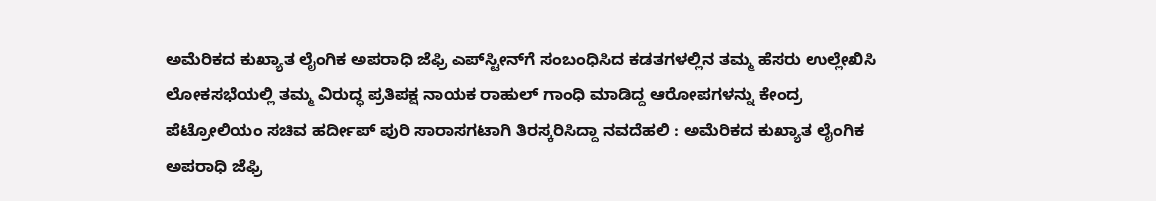ಅಮೆರಿಕದ ಕುಖ್ಯಾತ ಲೈಂಗಿಕ ಅಪರಾಧಿ ಜೆಫ್ರಿ ಎಪ್‌ಸ್ಟೀನ್‌ಗೆ ಸಂಬಂಧಿಸಿದ ಕಡತಗಳಲ್ಲಿನ ತಮ್ಮ ಹೆಸರು ಉಲ್ಲೇಖಿಸಿ ಲೋಕಸಭೆಯಲ್ಲಿ ತಮ್ಮ ವಿರುದ್ಧ ಪ್ರತಿಪಕ್ಷ ನಾಯಕ ರಾಹುಲ್‌ ಗಾಂಧಿ ಮಾಡಿದ್ದ ಆರೋಪಗಳನ್ನು ಕೇಂದ್ರ ಪೆಟ್ರೋಲಿಯಂ ಸಚಿವ ಹರ್ದೀಪ್‌ ಪುರಿ ಸಾರಾಸಗಟಾಗಿ ತಿರಸ್ಕರಿಸಿದ್ದಾ ನವದೆಹಲಿ : ಅಮೆರಿಕದ ಕುಖ್ಯಾತ ಲೈಂಗಿಕ ಅಪರಾಧಿ ಜೆಫ್ರಿ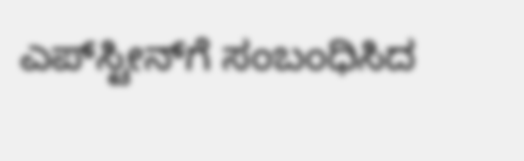ಎಪ್‌ಸ್ಟೀನ್‌ಗೆ ಸಂಬಂಧಿಸಿದ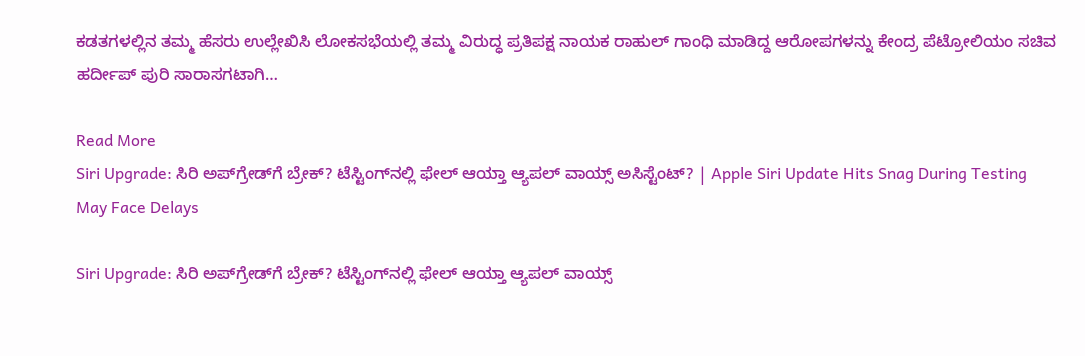ಕಡತಗಳಲ್ಲಿನ ತಮ್ಮ ಹೆಸರು ಉಲ್ಲೇಖಿಸಿ ಲೋಕಸಭೆಯಲ್ಲಿ ತಮ್ಮ ವಿರುದ್ಧ ಪ್ರತಿಪಕ್ಷ ನಾಯಕ ರಾಹುಲ್‌ ಗಾಂಧಿ ಮಾಡಿದ್ದ ಆರೋಪಗಳನ್ನು ಕೇಂದ್ರ ಪೆಟ್ರೋಲಿಯಂ ಸಚಿವ ಹರ್ದೀಪ್‌ ಪುರಿ ಸಾರಾಸಗಟಾಗಿ…

Read More
Siri Upgrade: ಸಿರಿ ಅಪ್‌ಗ್ರೇಡ್‌ಗೆ ಬ್ರೇಕ್? ಟೆಸ್ಟಿಂಗ್‌ನಲ್ಲಿ ಫೇಲ್ ಆಯ್ತಾ ಆ್ಯಪಲ್ ವಾಯ್ಸ್ ಅಸಿಸ್ಟೆಂಟ್? | Apple Siri Update Hits Snag During Testing May Face Delays

Siri Upgrade: ಸಿರಿ ಅಪ್‌ಗ್ರೇಡ್‌ಗೆ ಬ್ರೇಕ್? ಟೆಸ್ಟಿಂಗ್‌ನಲ್ಲಿ ಫೇಲ್ ಆಯ್ತಾ ಆ್ಯಪಲ್ ವಾಯ್ಸ್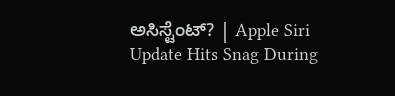ಅಸಿಸ್ಟೆಂಟ್? | Apple Siri Update Hits Snag During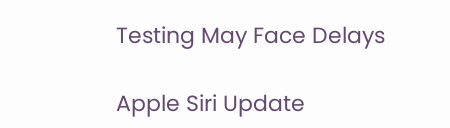Testing May Face Delays

Apple Siri Update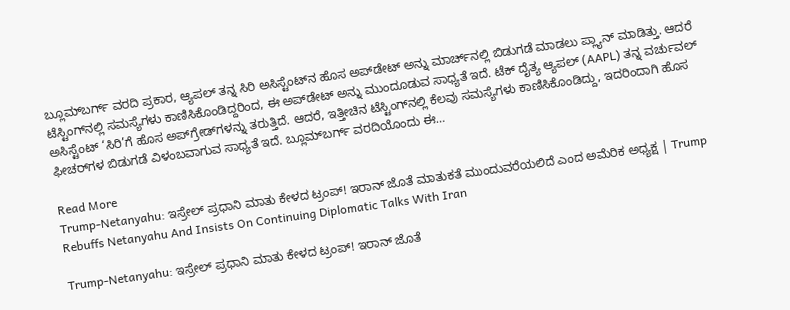ಬ್ಲೂಮ್‌ಬರ್ಗ್ ವರದಿ ಪ್ರಕಾರ, ಆ್ಯಪಲ್ ತನ್ನ ಸಿರಿ ಅಸಿಸ್ಟೆಂಟ್‌ನ ಹೊಸ ಅಪ್‌ಡೇಟ್‌ ಅನ್ನು ಮಾರ್ಚ್‌ನಲ್ಲಿ ಬಿಡುಗಡೆ ಮಾಡಲು ಪ್ಲ್ಯಾನ್ ಮಾಡಿತ್ತು. ಆದರೆ ಟೆಸ್ಟಿಂಗ್‌ನಲ್ಲಿ ಸಮಸ್ಯೆಗಳು ಕಾಣಿಸಿಕೊಂಡಿದ್ದರಿಂದ, ಈ ಅಪ್‌ಡೇಟ್‌ ಅನ್ನು ಮುಂದೂಡುವ ಸಾಧ್ಯತೆ ಇದೆ. ಟೆಕ್ ದೈತ್ಯ ಆ್ಯಪಲ್ (AAPL) ತನ್ನ ವರ್ಚುವಲ್ ಅಸಿಸ್ಟೆಂಟ್ ‘ಸಿರಿ’ಗೆ ಹೊಸ ಅಪ್‌ಗ್ರೇಡ್‌ಗಳನ್ನು ತರುತ್ತಿದೆ. ಆದರೆ, ಇತ್ತೀಚಿನ ಟೆಸ್ಟಿಂಗ್‌ನಲ್ಲಿ ಕೆಲವು ಸಮಸ್ಯೆಗಳು ಕಾಣಿಸಿಕೊಂಡಿದ್ದು, ಇದರಿಂದಾಗಿ ಹೊಸ ಫೀಚರ್‌ಗಳ ಬಿಡುಗಡೆ ವಿಳಂಬವಾಗುವ ಸಾಧ್ಯತೆ ಇದೆ. ಬ್ಲೂಮ್‌ಬರ್ಗ್ ವರದಿಯೊಂದು ಈ…

Read More
Trump-Netanyahu: ಇಸ್ರೇಲ್ ಪ್ರಧಾನಿ ಮಾತು ಕೇಳದ ಟ್ರಂಪ್! ಇರಾನ್ ಜೊತೆ ಮಾತುಕತೆ ಮುಂದುವರೆಯಲಿದೆ ಎಂದ ಅಮೆರಿಕ ಅಧ್ಯಕ್ಷ | Trump Rebuffs Netanyahu And Insists On Continuing Diplomatic Talks With Iran

Trump-Netanyahu: ಇಸ್ರೇಲ್ ಪ್ರಧಾನಿ ಮಾತು ಕೇಳದ ಟ್ರಂಪ್! ಇರಾನ್ ಜೊತೆ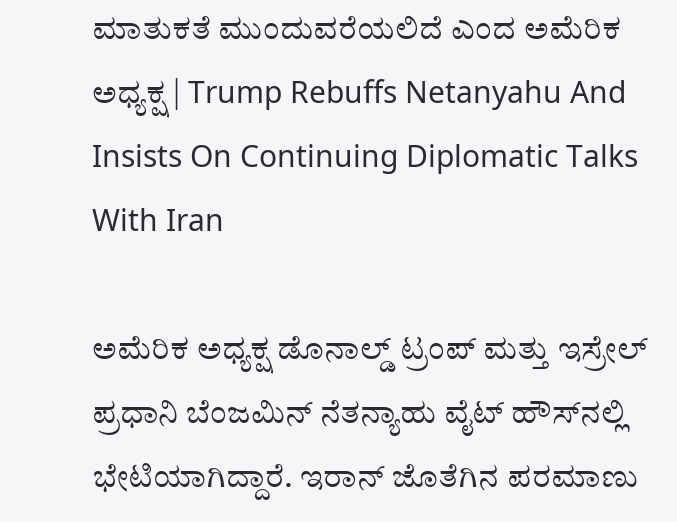ಮಾತುಕತೆ ಮುಂದುವರೆಯಲಿದೆ ಎಂದ ಅಮೆರಿಕ ಅಧ್ಯಕ್ಷ | Trump Rebuffs Netanyahu And Insists On Continuing Diplomatic Talks With Iran

ಅಮೆರಿಕ ಅಧ್ಯಕ್ಷ ಡೊನಾಲ್ಡ್ ಟ್ರಂಪ್ ಮತ್ತು ಇಸ್ರೇಲ್ ಪ್ರಧಾನಿ ಬೆಂಜಮಿನ್ ನೆತನ್ಯಾಹು ವೈಟ್ ಹೌಸ್‌ನಲ್ಲಿ ಭೇಟಿಯಾಗಿದ್ದಾರೆ. ಇರಾನ್ ಜೊತೆಗಿನ ಪರಮಾಣು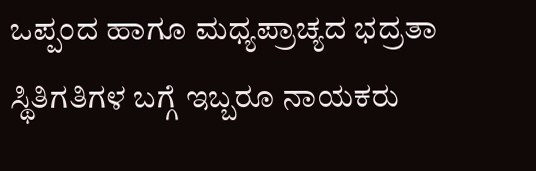ಒಪ್ಪಂದ ಹಾಗೂ ಮಧ್ಯಪ್ರಾಚ್ಯದ ಭದ್ರತಾ ಸ್ಥಿತಿಗತಿಗಳ ಬಗ್ಗೆ ಇಬ್ಬರೂ ನಾಯಕರು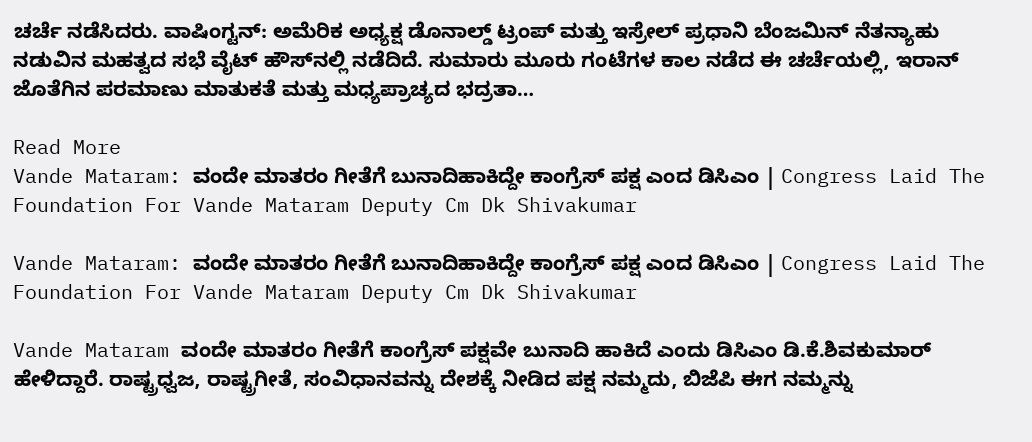ಚರ್ಚೆ ನಡೆಸಿದರು. ವಾಷಿಂಗ್ಟನ್: ಅಮೆರಿಕ ಅಧ್ಯಕ್ಷ ಡೊನಾಲ್ಡ್ ಟ್ರಂಪ್ ಮತ್ತು ಇಸ್ರೇಲ್ ಪ್ರಧಾನಿ ಬೆಂಜಮಿನ್ ನೆತನ್ಯಾಹು ನಡುವಿನ ಮಹತ್ವದ ಸಭೆ ವೈಟ್ ಹೌಸ್‌ನಲ್ಲಿ ನಡೆದಿದೆ. ಸುಮಾರು ಮೂರು ಗಂಟೆಗಳ ಕಾಲ ನಡೆದ ಈ ಚರ್ಚೆಯಲ್ಲಿ, ಇರಾನ್ ಜೊತೆಗಿನ ಪರಮಾಣು ಮಾತುಕತೆ ಮತ್ತು ಮಧ್ಯಪ್ರಾಚ್ಯದ ಭದ್ರತಾ…

Read More
Vande Mataram: ವಂದೇ ಮಾತರಂ ಗೀತೆಗೆ ಬುನಾದಿಹಾಕಿದ್ದೇ ಕಾಂಗ್ರೆಸ್‌ ಪಕ್ಷ ಎಂದ ಡಿಸಿಎಂ | Congress Laid The Foundation For Vande Mataram Deputy Cm Dk Shivakumar

Vande Mataram: ವಂದೇ ಮಾತರಂ ಗೀತೆಗೆ ಬುನಾದಿಹಾಕಿದ್ದೇ ಕಾಂಗ್ರೆಸ್‌ ಪಕ್ಷ ಎಂದ ಡಿಸಿಎಂ | Congress Laid The Foundation For Vande Mataram Deputy Cm Dk Shivakumar

Vande Mataram ವಂದೇ ಮಾತರಂ ಗೀತೆಗೆ ಕಾಂಗ್ರೆಸ್ ಪಕ್ಷವೇ ಬುನಾದಿ ಹಾಕಿದೆ ಎಂದು ಡಿಸಿಎಂ ಡಿ.ಕೆ.ಶಿವಕುಮಾರ್ ಹೇಳಿದ್ದಾರೆ. ರಾಷ್ಟ್ರಧ್ವಜ, ರಾಷ್ಟ್ರಗೀತೆ, ಸಂವಿಧಾನವನ್ನು ದೇಶಕ್ಕೆ ನೀಡಿದ ಪಕ್ಷ ನಮ್ಮದು, ಬಿಜೆಪಿ ಈಗ ನಮ್ಮನ್ನು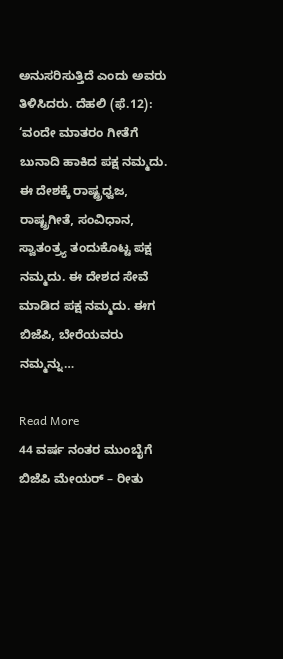ಅನುಸರಿಸುತ್ತಿದೆ ಎಂದು ಅವರು ತಿಳಿಸಿದರು. ದೆಹಲಿ (ಫೆ.12): ‘ವಂದೇ ಮಾತರಂ ಗೀತೆಗೆ ಬುನಾದಿ ಹಾಕಿದ ಪಕ್ಷ ನಮ್ಮದು. ಈ ದೇಶಕ್ಕೆ ರಾಷ್ಟ್ರಧ್ವಜ, ರಾಷ್ಟ್ರಗೀತೆ, ಸಂವಿಧಾನ, ಸ್ವಾತಂತ್ರ್ಯ ತಂದುಕೊಟ್ಟ ಪಕ್ಷ ನಮ್ಮದು. ಈ ದೇಶದ ಸೇವೆ ಮಾಡಿದ ಪಕ್ಷ ನಮ್ಮದು. ಈಗ ಬಿಜೆಪಿ, ಬೇರೆಯವರು ನಮ್ಮನ್ನು…

Read More
44 ವರ್ಷ ನಂತರ ಮುಂಬೈಗೆ ಬಿಜೆಪಿ ಮೇಯರ್‌ – ರೀತು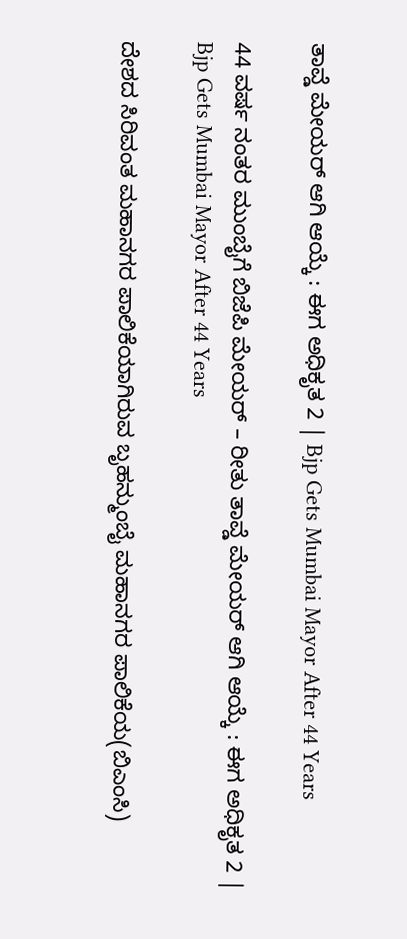ತಾವ್ಡೆ ಮೇಯರ್‌ ಆಗಿ ಆಯ್ಕೆ : ಈಗ ಅಧಿಕೃತ 2 | Bjp Gets Mumbai Mayor After 44 Years

44 ವರ್ಷ ನಂತರ ಮುಂಬೈಗೆ ಬಿಜೆಪಿ ಮೇಯರ್‌ – ರೀತು ತಾವ್ಡೆ ಮೇಯರ್‌ ಆಗಿ ಆಯ್ಕೆ : ಈಗ ಅಧಿಕೃತ 2 | Bjp Gets Mumbai Mayor After 44 Years

ದೇಶದ ಸಿರಿವಂತ ಮಹಾನಗರ ಪಾಲಿಕೆಯಾಗಿರುವ ಬೃಹನ್ಮುಂಬೈ ಮಹಾನಗರ ಪಾಲಿಕೆಯ(ಬಿಎಂಸಿ)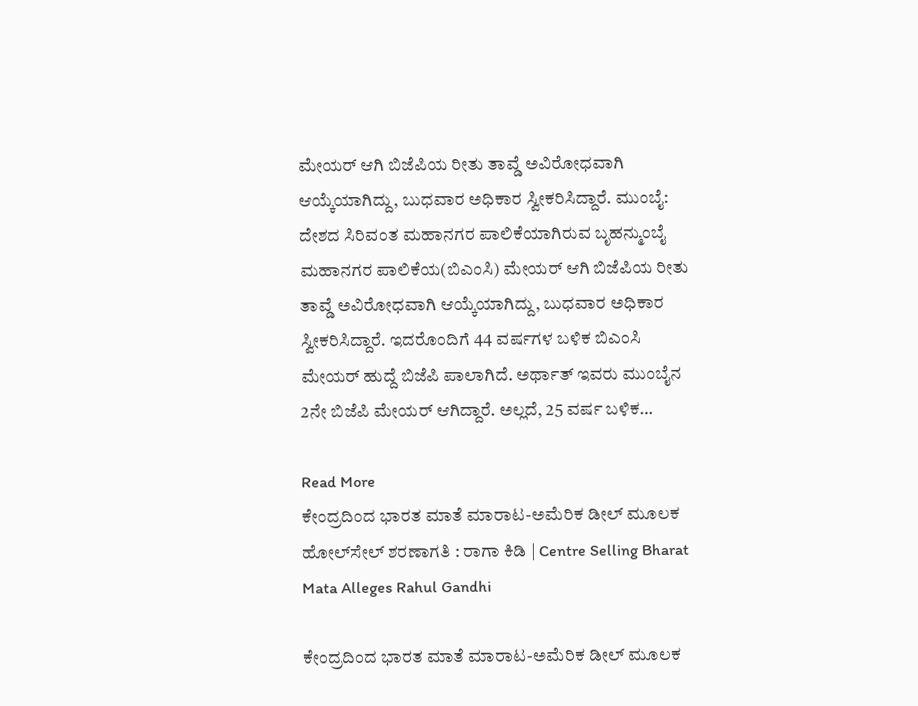ಮೇಯರ್‌ ಆಗಿ ಬಿಜೆಪಿಯ ರೀತು ತಾವ್ಡೆ ಅವಿರೋಧವಾಗಿ ಆಯ್ಕೆಯಾಗಿದ್ದು, ಬುಧವಾರ ಅಧಿಕಾರ ಸ್ವೀಕರಿಸಿದ್ದಾರೆ. ಮುಂಬೈ: ದೇಶದ ಸಿರಿವಂತ ಮಹಾನಗರ ಪಾಲಿಕೆಯಾಗಿರುವ ಬೃಹನ್ಮುಂಬೈ ಮಹಾನಗರ ಪಾಲಿಕೆಯ(ಬಿಎಂಸಿ) ಮೇಯರ್‌ ಆಗಿ ಬಿಜೆಪಿಯ ರೀತು ತಾವ್ಡೆ ಅವಿರೋಧವಾಗಿ ಆಯ್ಕೆಯಾಗಿದ್ದು, ಬುಧವಾರ ಅಧಿಕಾರ ಸ್ವೀಕರಿಸಿದ್ದಾರೆ. ಇದರೊಂದಿಗೆ 44 ವರ್ಷಗಳ ಬಳಿಕ ಬಿಎಂಸಿ ಮೇಯರ್‌ ಹುದ್ದೆ ಬಿಜೆಪಿ ಪಾಲಾಗಿದೆ. ಅರ್ಥಾತ್‌ ಇವರು ಮುಂಬೈನ 2ನೇ ಬಿಜೆಪಿ ಮೇಯರ್‌ ಆಗಿದ್ದಾರೆ. ಅಲ್ಲದೆ, 25 ವರ್ಷ ಬಳಿಕ…

Read More
ಕೇಂದ್ರದಿಂದ ಭಾರತ ಮಾತೆ ಮಾರಾಟ-ಅಮೆರಿಕ ಡೀಲ್‌ ಮೂಲಕ ಹೋಲ್‌ಸೇಲ್‌ ಶರಣಾಗತಿ : ರಾಗಾ ಕಿಡಿ | Centre Selling Bharat Mata Alleges Rahul Gandhi

ಕೇಂದ್ರದಿಂದ ಭಾರತ ಮಾತೆ ಮಾರಾಟ-ಅಮೆರಿಕ ಡೀಲ್‌ ಮೂಲಕ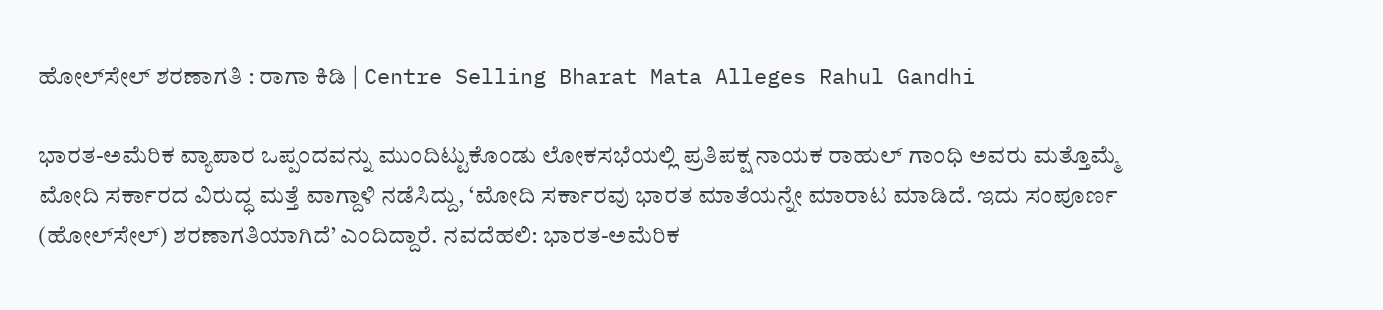ಹೋಲ್‌ಸೇಲ್‌ ಶರಣಾಗತಿ : ರಾಗಾ ಕಿಡಿ | Centre Selling Bharat Mata Alleges Rahul Gandhi

ಭಾರತ-ಅಮೆರಿಕ ವ್ಯಾಪಾರ ಒಪ್ಪಂದವನ್ನು ಮುಂದಿಟ್ಟುಕೊಂಡು ಲೋಕಸಭೆಯಲ್ಲಿ ಪ್ರತಿಪಕ್ಷ ನಾಯಕ ರಾಹುಲ್‌ ಗಾಂಧಿ ಅವರು ಮತ್ತೊಮ್ಮೆ ಮೋದಿ ಸರ್ಕಾರದ ವಿರುದ್ಧ ಮತ್ತೆ ವಾಗ್ದಾಳಿ ನಡೆಸಿದ್ದು, ‘ಮೋದಿ ಸರ್ಕಾರವು ಭಾರತ ಮಾತೆಯನ್ನೇ ಮಾರಾಟ ಮಾಡಿದೆ. ಇದು ಸಂಪೂರ್ಣ (ಹೋಲ್‌ಸೇಲ್) ಶರಣಾಗತಿಯಾಗಿದೆ’ ಎಂದಿದ್ದಾರೆ. ನವದೆಹಲಿ: ಭಾರತ-ಅಮೆರಿಕ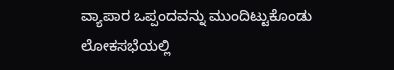ವ್ಯಾಪಾರ ಒಪ್ಪಂದವನ್ನು ಮುಂದಿಟ್ಟುಕೊಂಡು ಲೋಕಸಭೆಯಲ್ಲಿ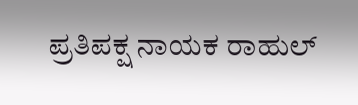ಪ್ರತಿಪಕ್ಷ ನಾಯಕ ರಾಹುಲ್‌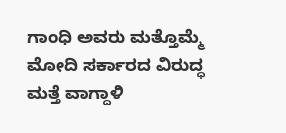ಗಾಂಧಿ ಅವರು ಮತ್ತೊಮ್ಮೆ ಮೋದಿ ಸರ್ಕಾರದ ವಿರುದ್ಧ ಮತ್ತೆ ವಾಗ್ದಾಳಿ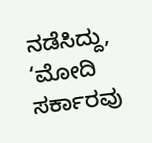ನಡೆಸಿದ್ದು, ‘ಮೋದಿ ಸರ್ಕಾರವು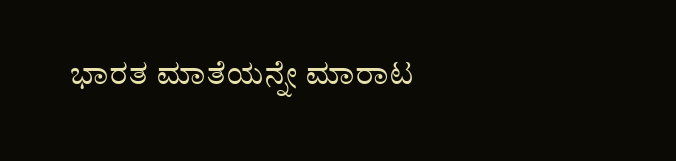ಭಾರತ ಮಾತೆಯನ್ನೇ ಮಾರಾಟ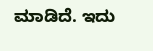ಮಾಡಿದೆ. ಇದು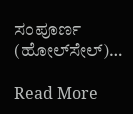ಸಂಪೂರ್ಣ (ಹೋಲ್‌ಸೇಲ್)…

Read More